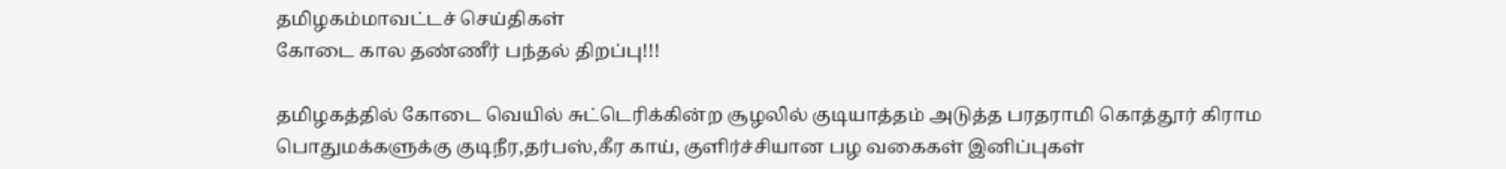தமிழகம்மாவட்டச் செய்திகள்
கோடை கால தண்ணீர் பந்தல் திறப்பு!!!

தமிழகத்தில் கோடை வெயில் சுட்டெரிக்கின்ற சூழலில் குடியாத்தம் அடுத்த பரதராமி கொத்தூர் கிராம பொதுமக்களுக்கு குடிநீர,தர்பஸ்,கீர காய், குளிர்ச்சியான பழ வகைகள் இனிப்புகள்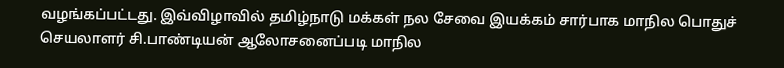வழங்கப்பட்டது. இவ்விழாவில் தமிழ்நாடு மக்கள் நல சேவை இயக்கம் சார்பாக மாநில பொதுச் செயலாளர் சி.பாண்டியன் ஆலோசனைப்படி மாநில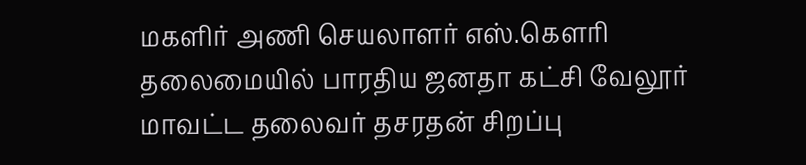மகளிர் அணி செயலாளர் எஸ்.கௌரி தலைமையில் பாரதிய ஜனதா கட்சி வேலூர் மாவட்ட தலைவர் தசரதன் சிறப்பு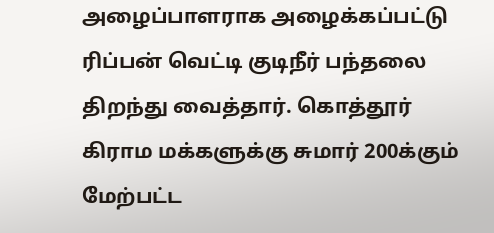அழைப்பாளராக அழைக்கப்பட்டு ரிப்பன் வெட்டி குடிநீர் பந்தலை திறந்து வைத்தார். கொத்தூர் கிராம மக்களுக்கு சுமார் 200க்கும் மேற்பட்ட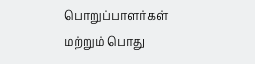பொறுப்பாளர்கள் மற்றும் பொது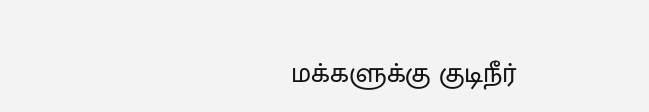மக்களுக்கு குடிநீர்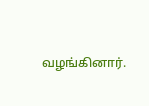வழங்கினார்.